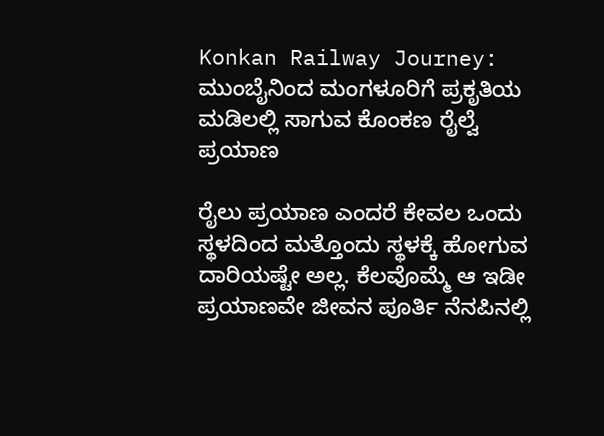Konkan Railway Journey: ಮುಂಬೈನಿಂದ ಮಂಗಳೂರಿಗೆ ಪ್ರಕೃತಿಯ ಮಡಿಲಲ್ಲಿ ಸಾಗುವ ಕೊಂಕಣ ರೈಲ್ವೆ ಪ್ರಯಾಣ

ರೈಲು ಪ್ರಯಾಣ ಎಂದರೆ ಕೇವಲ ಒಂದು ಸ್ಥಳದಿಂದ ಮತ್ತೊಂದು ಸ್ಥಳಕ್ಕೆ ಹೋಗುವ ದಾರಿಯಷ್ಟೇ ಅಲ್ಲ. ಕೆಲವೊಮ್ಮೆ ಆ ಇಡೀ ಪ್ರಯಾಣವೇ ಜೀವನ ಪೂರ್ತಿ ನೆನಪಿನಲ್ಲಿ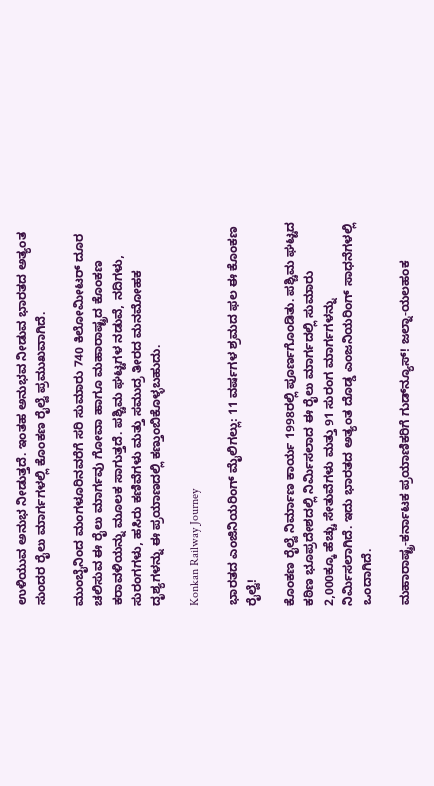ಉಳಿಯುವ ಅನುಭ ನೀಡುತ್ತದೆ. ಇಂತಹ ಅನುಭವ ನೀಡುವ ಭಾರತದ ಅತ್ಯಂತ ಸುಂದರ ರೈಲು ಮಾರ್ಗಗಳಲ್ಲಿ ಕೊಂಕಣ ರೈಲ್ವೆ ಪ್ರಮುಖವಾಗಿದೆ.

ಮುಂಬೈನಿಂದ ಮಂಗಳೂರಿನವರೆಗೆ ಸರಿ ಸುಮಾರು 740 ಕಿಲೋಮೀಟರ್ ದೂರ ಚಲಿಸುವ ಈ ರೈಲು ಮಾರ್ಗವು ಗೋವಾ ಹಾಗೂ ಮಹಾರಾಷ್ಟ್ರದ ಕೊಂಕಣ ಕರಾವಳಿಯನ್ನು ಮೂಲಕ ಸಾಗುತ್ತದೆ. ಪಶ್ಚಿಮ ಘಟ್ಟಗಳ ನಡುವೆ, ನದಿಗಳು, ಸುರಂಗಗಳು, ಹಸಿರು ಕಣಿವೆಗಳು ಮತ್ತು ಸಮುದ್ರ ತೀರದ ಮನಮೋಹಕ ದೃಶ್ಯಗಳನ್ನು ಈ ಪ್ರಯಾಣದಲ್ಲಿ ಕಣ್ತುಂಬಿಕೊಳ್ಳಬಹುದು.

Konkan Railway Journey

ಭಾರತದ ಎಂಜಿನಿಯರಿಂಗ್ ಮೈಲಿಗಲ್ಲು: 11 ವರ್ಷಗಳ ಶ್ರಮದ ಫಲ ಈ ಕೊಂಕಣ ರೈಲ್ವೆ!

ಕೊಂಕಣ ರೈಲ್ವೆ ನಿರ್ಮಾಣ ಕಾರ್ಯ 1998ರಲ್ಲಿ ಪೂರ್ಣಗೊಂಡಿತು. ಪಶ್ಚಿಮ ಘಟ್ಟದ ಕಠಿಣ ಭೂಪ್ರದೇಶದಲ್ಲಿ ನಿರ್ಮಿಸಲಾದ ಈ ರೈಲು ಮಾರ್ಗದಲ್ಲಿ ಸುಮಾರು 2,000ಕ್ಕೂ ಹೆಚ್ಚು ಸೇತುವೆಗಳು ಮತ್ತು 91 ಸುರಂಗ ಮಾರ್ಗಗಳನ್ನು ನಿರ್ಮಿಸಲಾಗಿದೆ. ಇದು ಭಾರತದ ಅತ್ಯಂತ ದೊಡ್ಡ ಎಂಜನಿಯರಿಂಗ್ ಸಾಧನೆಗಳಲ್ಲಿ ಒಂದಾಗಿದೆ.

ಮಹಾರಾಷ್ಟ್ರ-ಕರ್ನಾಟಕ ಪ್ರಯಾಣಿಕರಿಗೆ ಗುಡ್‌ನ್ಯೂಸ್! ಜಲ್ನಾ-ಯಲಹಂಕ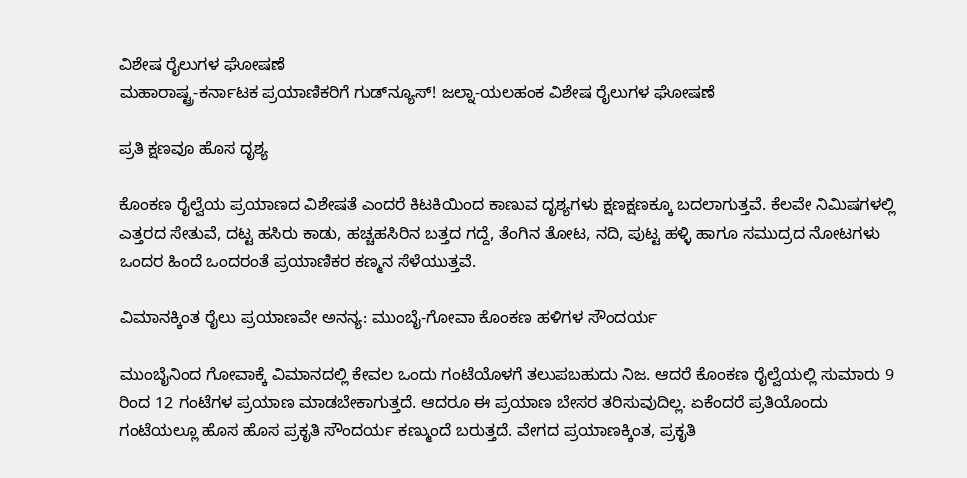ವಿಶೇಷ ರೈಲುಗಳ ಘೋಷಣೆ
ಮಹಾರಾಷ್ಟ್ರ-ಕರ್ನಾಟಕ ಪ್ರಯಾಣಿಕರಿಗೆ ಗುಡ್‌ನ್ಯೂಸ್! ಜಲ್ನಾ-ಯಲಹಂಕ ವಿಶೇಷ ರೈಲುಗಳ ಘೋಷಣೆ

ಪ್ರತಿ ಕ್ಷಣವೂ ಹೊಸ ದೃಶ್ಯ

ಕೊಂಕಣ ರೈಲ್ವೆಯ ಪ್ರಯಾಣದ ವಿಶೇಷತೆ ಎಂದರೆ ಕಿಟಕಿಯಿಂದ ಕಾಣುವ ದೃಶ್ಯಗಳು ಕ್ಷಣಕ್ಷಣಕ್ಕೂ ಬದಲಾಗುತ್ತವೆ. ಕೆಲವೇ ನಿಮಿಷಗಳಲ್ಲಿ ಎತ್ತರದ ಸೇತುವೆ, ದಟ್ಟ ಹಸಿರು ಕಾಡು, ಹಚ್ಚಹಸಿರಿನ ಬತ್ತದ ಗದ್ದೆ, ತೆಂಗಿನ ತೋಟ, ನದಿ, ಪುಟ್ಟ ಹಳ್ಳಿ ಹಾಗೂ ಸಮುದ್ರದ ನೋಟಗಳು ಒಂದರ ಹಿಂದೆ ಒಂದರಂತೆ ಪ್ರಯಾಣಿಕರ ಕಣ್ಮನ ಸೆಳೆಯುತ್ತವೆ.

ವಿಮಾನಕ್ಕಿಂತ ರೈಲು ಪ್ರಯಾಣವೇ ಅನನ್ಯ: ಮುಂಬೈ-ಗೋವಾ ಕೊಂಕಣ ಹಳಿಗಳ ಸೌಂದರ್ಯ

ಮುಂಬೈನಿಂದ ಗೋವಾಕ್ಕೆ ವಿಮಾನದಲ್ಲಿ ಕೇವಲ ಒಂದು ಗಂಟೆಯೊಳಗೆ ತಲುಪಬಹುದು ನಿಜ. ಆದರೆ ಕೊಂಕಣ ರೈಲ್ವೆಯಲ್ಲಿ ಸುಮಾರು 9 ರಿಂದ 12 ಗಂಟೆಗಳ ಪ್ರಯಾಣ ಮಾಡಬೇಕಾಗುತ್ತದೆ. ಆದರೂ ಈ ಪ್ರಯಾಣ ಬೇಸರ ತರಿಸುವುದಿಲ್ಲ. ಏಕೆಂದರೆ ಪ್ರತಿಯೊಂದು ಗಂಟೆಯಲ್ಲೂ ಹೊಸ ಹೊಸ ಪ್ರಕೃತಿ ಸೌಂದರ್ಯ ಕಣ್ಮುಂದೆ ಬರುತ್ತದೆ. ವೇಗದ ಪ್ರಯಾಣಕ್ಕಿಂತ, ಪ್ರಕೃತಿ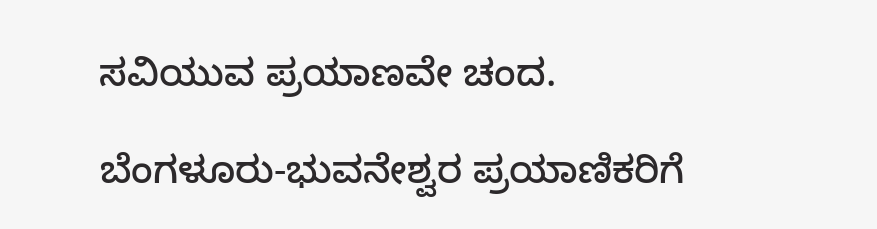ಸವಿಯುವ ಪ್ರಯಾಣವೇ ಚಂದ.

ಬೆಂಗಳೂರು-ಭುವನೇಶ್ವರ ಪ್ರಯಾಣಿಕರಿಗೆ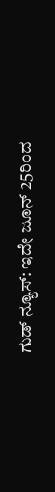ಗುಡ್ ನ್ಯೂಸ್: ಇದೇ ಜೂನ್ 25ರಿಂದ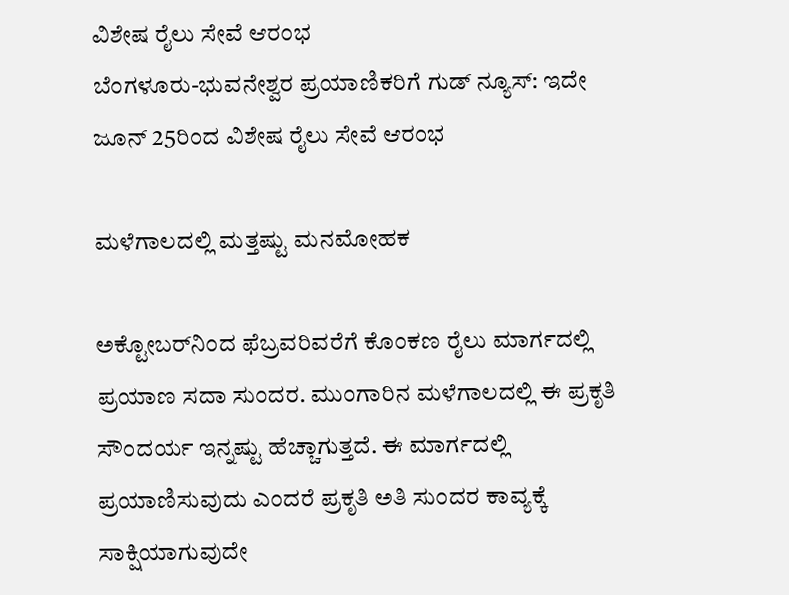ವಿಶೇಷ ರೈಲು ಸೇವೆ ಆರಂಭ
ಬೆಂಗಳೂರು-ಭುವನೇಶ್ವರ ಪ್ರಯಾಣಿಕರಿಗೆ ಗುಡ್ ನ್ಯೂಸ್: ಇದೇ ಜೂನ್ 25ರಿಂದ ವಿಶೇಷ ರೈಲು ಸೇವೆ ಆರಂಭ

ಮಳೆಗಾಲದಲ್ಲಿ ಮತ್ತಷ್ಟು ಮನಮೋಹಕ

ಅಕ್ಟೋಬರ್‌ನಿಂದ ಫೆಬ್ರವರಿವರೆಗೆ ಕೊಂಕಣ ರೈಲು ಮಾರ್ಗದಲ್ಲಿ ಪ್ರಯಾಣ ಸದಾ ಸುಂದರ. ಮುಂಗಾರಿನ ಮಳೆಗಾಲದಲ್ಲಿ ಈ ಪ್ರಕೃತಿ ಸೌಂದರ್ಯ ಇನ್ನಷ್ಟು ಹೆಚ್ಚಾಗುತ್ತದೆ. ಈ ಮಾರ್ಗದಲ್ಲಿ ಪ್ರಯಾಣಿಸುವುದು ಎಂದರೆ ಪ್ರಕೃತಿ ಅತಿ ಸುಂದರ ಕಾವ್ಯಕ್ಕೆ ಸಾಕ್ಷಿಯಾಗುವುದೇ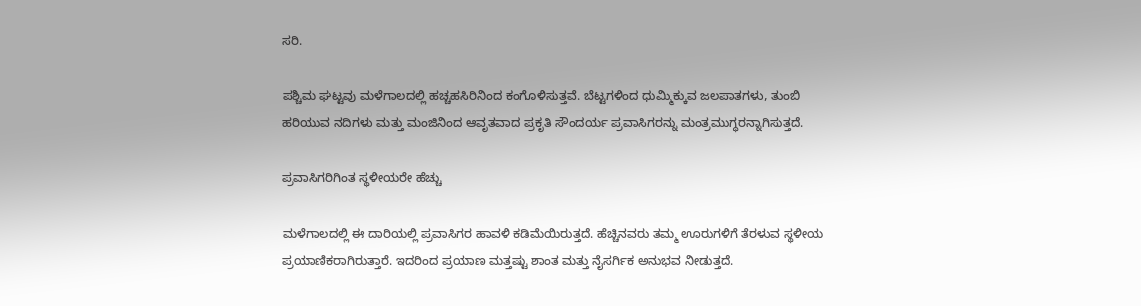ಸರಿ.

ಪಶ್ಚಿಮ ಘಟ್ಟವು ಮಳೆಗಾಲದಲ್ಲಿ ಹಚ್ಚಹಸಿರಿನಿಂದ ಕಂಗೊಳಿಸುತ್ತವೆ. ಬೆಟ್ಟಗಳಿಂದ ಧುಮ್ಮಿಕ್ಕುವ ಜಲಪಾತಗಳು, ತುಂಬಿ ಹರಿಯುವ ನದಿಗಳು ಮತ್ತು ಮಂಜಿನಿಂದ ಆವೃತವಾದ ಪ್ರಕೃತಿ ಸೌಂದರ್ಯ ಪ್ರವಾಸಿಗರನ್ನು ಮಂತ್ರಮುಗ್ಧರನ್ನಾಗಿಸುತ್ತದೆ.

ಪ್ರವಾಸಿಗರಿಗಿಂತ ಸ್ಥಳೀಯರೇ ಹೆಚ್ಚು

ಮಳೆಗಾಲದಲ್ಲಿ ಈ ದಾರಿಯಲ್ಲಿ ಪ್ರವಾಸಿಗರ ಹಾವಳಿ ಕಡಿಮೆಯಿರುತ್ತದೆ. ಹೆಚ್ಚಿನವರು ತಮ್ಮ ಊರುಗಳಿಗೆ ತೆರಳುವ ಸ್ಥಳೀಯ ಪ್ರಯಾಣಿಕರಾಗಿರುತ್ತಾರೆ. ಇದರಿಂದ ಪ್ರಯಾಣ ಮತ್ತಷ್ಟು ಶಾಂತ ಮತ್ತು ನೈಸರ್ಗಿಕ ಅನುಭವ ನೀಡುತ್ತದೆ.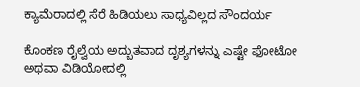ಕ್ಯಾಮೆರಾದಲ್ಲಿ ಸೆರೆ ಹಿಡಿಯಲು ಸಾಧ್ಯವಿಲ್ಲದ ಸೌಂದರ್ಯ

ಕೊಂಕಣ ರೈಲ್ವೆಯ ಅದ್ಬುತವಾದ ದೃಶ್ಯಗಳನ್ನು ಎಷ್ಟೇ ಫೋಟೋ ಅಥವಾ ವಿಡಿಯೋದಲ್ಲಿ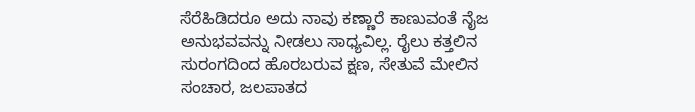ಸೆರೆಹಿಡಿದರೂ ಅದು ನಾವು ಕಣ್ಣಾರೆ ಕಾಣುವಂತೆ ನೈಜ ಅನುಭವವನ್ನು ನೀಡಲು ಸಾಧ್ಯವಿಲ್ಲ. ರೈಲು ಕತ್ತಲಿನ ಸುರಂಗದಿಂದ ಹೊರಬರುವ ಕ್ಷಣ, ಸೇತುವೆ ಮೇಲಿನ ಸಂಚಾರ, ಜಲಪಾತದ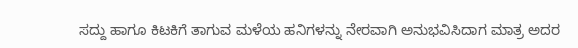ಸದ್ದು ಹಾಗೂ ಕಿಟಕಿಗೆ ತಾಗುವ ಮಳೆಯ ಹನಿಗಳನ್ನು ನೇರವಾಗಿ ಅನುಭವಿಸಿದಾಗ ಮಾತ್ರ ಅದರ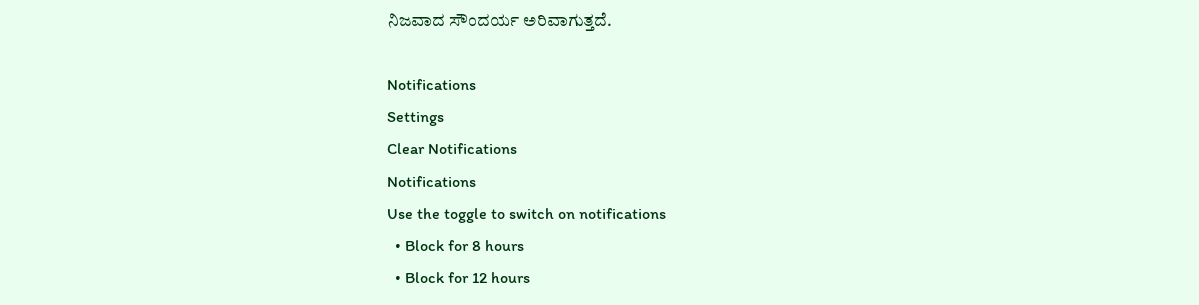ನಿಜವಾದ ಸೌಂದರ್ಯ ಅರಿವಾಗುತ್ತದೆ.

Notifications
Settings
Clear Notifications
Notifications
Use the toggle to switch on notifications
  • Block for 8 hours
  • Block for 12 hours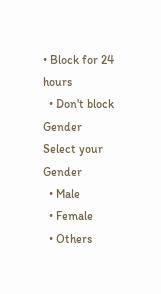• Block for 24 hours
  • Don't block
Gender
Select your Gender
  • Male
  • Female
  • Others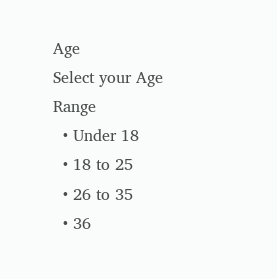Age
Select your Age Range
  • Under 18
  • 18 to 25
  • 26 to 35
  • 36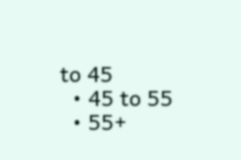to 45
  • 45 to 55
  • 55+